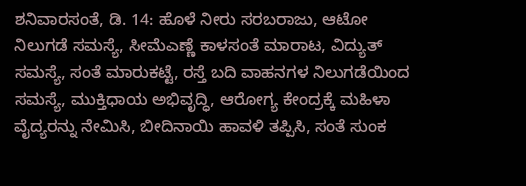ಶನಿವಾರಸಂತೆ, ಡಿ. 14: ಹೊಳೆ ನೀರು ಸರಬರಾಜು, ಆಟೋ ನಿಲುಗಡೆ ಸಮಸ್ಯೆ, ಸೀಮೆಎಣ್ಣೆ ಕಾಳಸಂತೆ ಮಾರಾಟ, ವಿದ್ಯುತ್ ಸಮಸ್ಯೆ, ಸಂತೆ ಮಾರುಕಟ್ಟೆ, ರಸ್ತೆ ಬದಿ ವಾಹನಗಳ ನಿಲುಗಡೆಯಿಂದ ಸಮಸ್ಯೆ, ಮುಕ್ತಿಧಾಯ ಅಭಿವೃದ್ಧಿ, ಆರೋಗ್ಯ ಕೇಂದ್ರಕ್ಕೆ ಮಹಿಳಾ ವೈದ್ಯರನ್ನು ನೇಮಿಸಿ, ಬೀದಿನಾಯಿ ಹಾವಳಿ ತಪ್ಪಿಸಿ, ಸಂತೆ ಸುಂಕ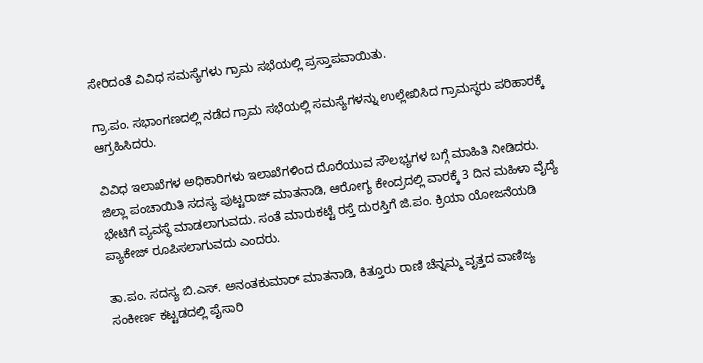ಸೇರಿದಂತೆ ವಿವಿಧ ಸಮಸ್ಯೆಗಳು ಗ್ರಾಮ ಸಭೆಯಲ್ಲಿ ಪ್ರಸ್ತಾಪವಾಯಿತು.

ಗ್ರಾ.ಪಂ. ಸಭಾಂಗಣದಲ್ಲಿ ನಡೆದ ಗ್ರಾಮ ಸಭೆಯಲ್ಲಿ ಸಮಸ್ಯೆಗಳನ್ನು ಉಲ್ಲೇಖಿಸಿದ ಗ್ರಾಮಸ್ಥರು ಪರಿಹಾರಕ್ಕೆ ಆಗ್ರಹಿಸಿದರು.

ವಿವಿಧ ಇಲಾಖೆಗಳ ಅಧಿಕಾರಿಗಳು ಇಲಾಖೆಗಳಿಂದ ದೊರೆಯುವ ಸೌಲಭ್ಯಗಳ ಬಗ್ಗೆ ಮಾಹಿತಿ ನೀಡಿದರು. ಜಿಲ್ಲಾ ಪಂಚಾಯಿತಿ ಸದಸ್ಯ ಪುಟ್ಟರಾಜ್ ಮಾತನಾಡಿ, ಆರೋಗ್ಯ ಕೇಂದ್ರದಲ್ಲಿ ವಾರಕ್ಕೆ 3 ದಿನ ಮಹಿಳಾ ವೈದ್ಯೆ ಭೇಟಿಗೆ ವ್ಯವಸ್ಥೆ ಮಾಡಲಾಗುವದು. ಸಂತೆ ಮಾರುಕಟ್ಟೆ ರಸ್ತೆ ದುರಸ್ತಿಗೆ ಜಿ.ಪಂ. ಕ್ರಿಯಾ ಯೋಜನೆಯಡಿ ಪ್ಯಾಕೇಜ್ ರೂಪಿಸಲಾಗುವದು ಎಂದರು.

ತಾ.ಪಂ. ಸದಸ್ಯ ಬಿ.ಎಸ್. ಅನಂತಕುಮಾರ್ ಮಾತನಾಡಿ, ಕಿತ್ತೂರು ರಾಣಿ ಚೆನ್ನಮ್ಮ ವೃತ್ತದ ವಾಣಿಜ್ಯ ಸಂಕೀರ್ಣ ಕಟ್ಟಡದಲ್ಲಿ ಪೈಸಾರಿ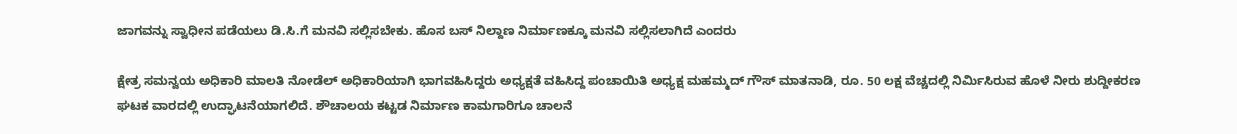ಜಾಗವನ್ನು ಸ್ವಾಧೀನ ಪಡೆಯಲು ಡಿ.ಸಿ.ಗೆ ಮನವಿ ಸಲ್ಲಿಸಬೇಕು. ಹೊಸ ಬಸ್ ನಿಲ್ದಾಣ ನಿರ್ಮಾಣಕ್ಕೂ ಮನವಿ ಸಲ್ಲಿಸಲಾಗಿದೆ ಎಂದರು

ಕ್ಷೇತ್ರ ಸಮನ್ವಯ ಅಧಿಕಾರಿ ಮಾಲತಿ ನೋಡೆಲ್ ಅಧಿಕಾರಿಯಾಗಿ ಭಾಗವಹಿಸಿದ್ದರು ಅಧ್ಯಕ್ಷತೆ ವಹಿಸಿದ್ದ ಪಂಚಾಯಿತಿ ಅಧ್ಯಕ್ಷ ಮಹಮ್ಮದ್ ಗೌಸ್ ಮಾತನಾಡಿ, ರೂ. 50 ಲಕ್ಷ ವೆಚ್ಚದಲ್ಲಿ ನಿರ್ಮಿಸಿರುವ ಹೊಳೆ ನೀರು ಶುದ್ದೀಕರಣ ಘಟಕ ವಾರದಲ್ಲಿ ಉದ್ಘಾಟನೆಯಾಗಲಿದೆ. ಶೌಚಾಲಯ ಕಟ್ಟಡ ನಿರ್ಮಾಣ ಕಾಮಗಾರಿಗೂ ಚಾಲನೆ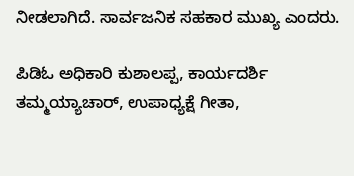ನೀಡಲಾಗಿದೆ. ಸಾರ್ವಜನಿಕ ಸಹಕಾರ ಮುಖ್ಯ ಎಂದರು.

ಪಿಡಿಓ ಅಧಿಕಾರಿ ಕುಶಾಲಪ್ಪ, ಕಾರ್ಯದರ್ಶಿ ತಮ್ಮಯ್ಯಾಚಾರ್, ಉಪಾಧ್ಯಕ್ಷೆ ಗೀತಾ,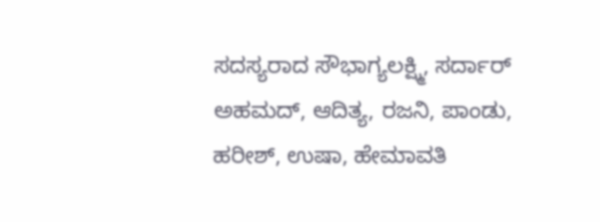ಸದಸ್ಯರಾದ ಸೌಭಾಗ್ಯಲಕ್ಷ್ಮಿ, ಸರ್ದಾರ್ ಅಹಮದ್, ಆದಿತ್ಯ, ರಜನಿ, ಪಾಂಡು, ಹರೀಶ್, ಉಷಾ, ಹೇಮಾವತಿ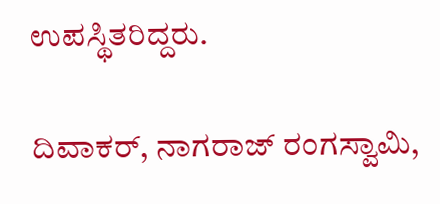ಉಪಸ್ಥಿತರಿದ್ದರು.

ದಿವಾಕರ್, ನಾಗರಾಜ್ ರಂಗಸ್ವಾಮಿ,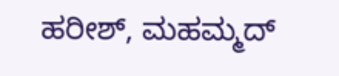ಹರೀಶ್, ಮಹಮ್ಮದ್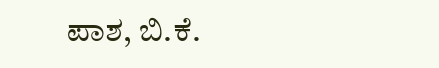ಪಾಶ, ಬಿ.ಕೆ.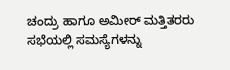ಚಂದ್ರು ಹಾಗೂ ಅಮೀರ್ ಮತ್ತಿತರರು ಸಭೆಯಲ್ಲಿ ಸಮಸ್ಯೆಗಳನ್ನು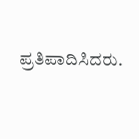ಪ್ರತಿಪಾದಿಸಿದರು.